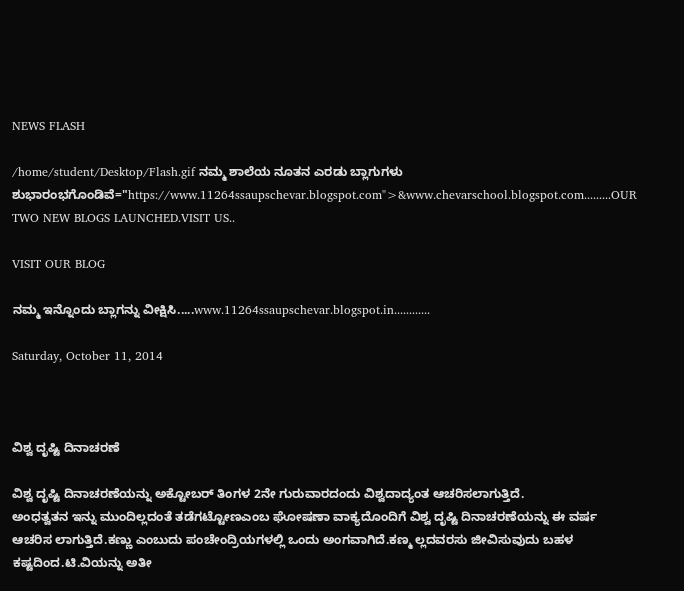NEWS FLASH

/home/student/Desktop/Flash.gif ನಮ್ಮ ಶಾಲೆಯ ನೂತನ ಎರಡು ಬ್ಲಾಗುಗಳು ಶುಭಾರಂಭಗೊಂಡಿವೆ="https://www.11264ssaupschevar.blogspot.com">&www.chevarschool.blogspot.com.........OUR TWO NEW BLOGS LAUNCHED.VISIT US..

VISIT OUR BLOG

ನಮ್ಮ ಇನ್ನೊಂದು ಬ್ಲಾಗನ್ನು ವೀಕ್ಷಿಸಿ.....www.11264ssaupschevar.blogspot.in............

Saturday, October 11, 2014



ವಿಶ್ವ ದೃಷ್ಟಿ ದಿನಾಚರಣೆ

ವಿಶ್ವ ದೃಷ್ಟಿ ದಿನಾಚರಣೆಯನ್ನು ಅಕ್ಟೋಬರ್ ತಿಂಗಳ 2ನೇ ಗುರುವಾರದಂದು ವಿಶ್ವದಾದ್ಯಂತ ಆಚರಿಸಲಾಗುತ್ತಿದೆ.
ಅಂಧತ್ವತನ ಇನ್ನು ಮುಂದಿಲ್ಲದಂತೆ ತಡೆಗಟ್ಟೋಣಎಂಬ ಘೋಷಣಾ ವಾಕ್ಯದೊಂದಿಗೆ ವಿಶ್ವ ದೃಷ್ಟಿ ದಿನಾಚರಣೆಯನ್ನು ಈ ವರ್ಷ ಆಚರಿಸ ಲಾಗುತ್ತಿದೆ.ಕಣ್ಣು ಎಂಬುದು ಪಂಚೇಂದ್ರಿಯಗಳಲ್ಲಿ ಒಂದು ಅಂಗವಾಗಿದೆ.ಕಣ್ಮ ಲ್ಲದವರಸು ಜೀವಿಸುವುದು ಬಹಳ ಕಷ್ಟದಿಂದ.ಟಿ.ವಿಯನ್ನು ಅತೀ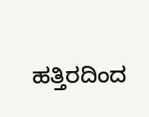ಹತ್ತಿರದಿಂದ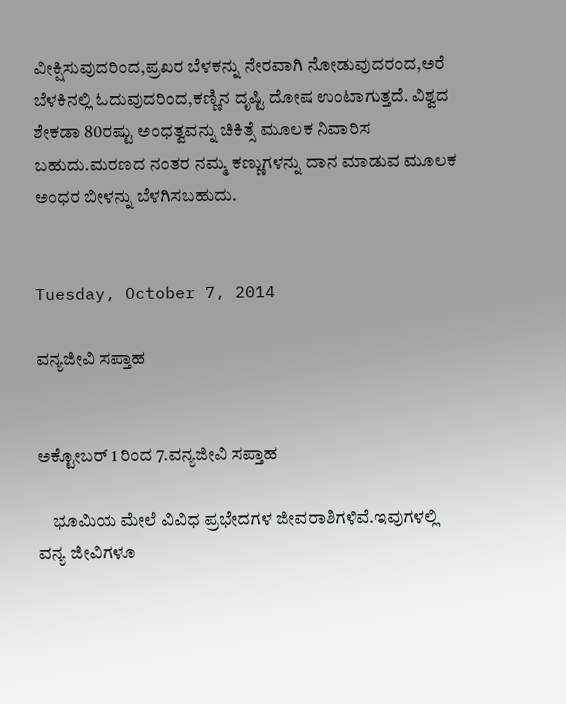ವೀಕ್ಷಿಸುವುದರಿಂದ,ಪ್ರಖರ ಬೆಳಕನ್ನು ನೇರವಾಗಿ ನೋಡುವುದರಂದ,ಅರೆ ಬೆಳಕಿನಲ್ಲಿ ಓದುವುದರಿಂದ,ಕಣ್ಣಿನ ದೃಷ್ಟಿ ದೋಷ ಉಂಟಾಗುತ್ತದೆ. ವಿಶ್ವದ ಶೇಕಡಾ 80ರಷ್ಟು ಅಂಧತ್ವವನ್ನು ಚಿಕಿತ್ಸೆ ಮೂಲಕ ನಿವಾರಿಸ ಬಹುದು.ಮರಣದ ನಂತರ ನಮ್ಮ ಕಣ್ಣುಗಳನ್ನು ದಾನ ಮಾಡುವ ಮೂಲಕ ಅಂಧರ ಬೀಳನ್ನು ಬೆಳಗಿಸಬಹುದು.


Tuesday, October 7, 2014

ವನ್ಯಜೀವಿ ಸಪ್ತಾಹ


ಅಕ್ಟೋಬರ್ 1 ರಿಂದ 7.ವನ್ಯಜೀವಿ ಸಪ್ತಾಹ

    ಭೂಮಿಯ ಮೇಲೆ ವಿವಿಧ ಪ್ರಭೇದಗಳ ಜೀವರಾಶಿಗಳಿವೆ.ಇವುಗಳಲ್ಲಿ ವನ್ಯ ಜೀವಿಗಳೂ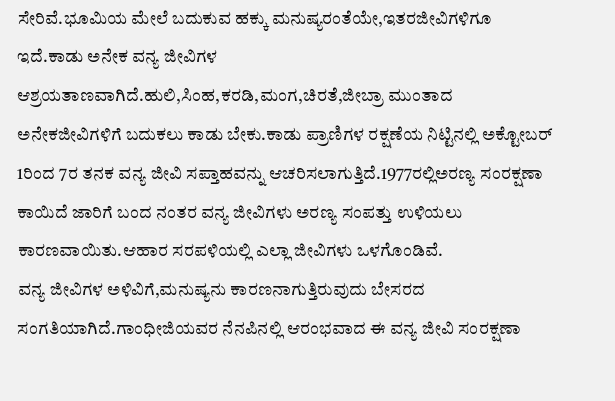ಸೇರಿವೆ.ಭೂಮಿಯ ಮೇಲೆ ಬದುಕುವ ಹಕ್ಕು ಮನುಷ್ಯರಂತೆಯೇ,ಇತರಜೀವಿಗಳಿಗೂ ಇದೆ.ಕಾಡು ಅನೇಕ ವನ್ಯ ಜೀವಿಗಳ ಆಶ್ರಯತಾಣವಾಗಿದೆ.ಹುಲಿ,ಸಿಂಹ,ಕರಡಿ,ಮಂಗ,ಚಿರತೆ,ಜೀಬ್ರಾ ಮುಂತಾದ ಅನೇಕಜೀವಿಗಳಿಗೆ ಬದುಕಲು ಕಾಡು ಬೇಕು.ಕಾಡು ಪ್ರಾಣಿಗಳ ರಕ್ಷಣೆಯ ನಿಟ್ಟಿನಲ್ಲಿ ಅಕ್ಟೋಬರ್ 1ರಿಂದ 7ರ ತನಕ ವನ್ಯ ಜೀವಿ ಸಪ್ತಾಹವನ್ನು ಆಚರಿಸಲಾಗುತ್ತಿದೆ.1977ರಲ್ಲಿಅರಣ್ಯ ಸಂರಕ್ಷಣಾ ಕಾಯಿದೆ ಜಾರಿಗೆ ಬಂದ ನಂತರ ವನ್ಯ ಜೀವಿಗಳು ಅರಣ್ಯ ಸಂಪತ್ತು ಉಳಿಯಲು ಕಾರಣವಾಯಿತು.ಆಹಾರ ಸರಪಳಿಯಲ್ಲಿ ಎಲ್ಲಾ ಜೀವಿಗಳು ಒಳಗೊಂಡಿವೆ.
ವನ್ಯ ಜೀವಿಗಳ ಅಳಿವಿಗೆ,ಮನುಷ್ಯನು ಕಾರಣನಾಗುತ್ತಿರುವುದು ಬೇಸರದ ಸಂಗತಿಯಾಗಿದೆ.ಗಾಂಧೀಜಿಯವರ ನೆನಪಿನಲ್ಲಿ ಆರಂಭವಾದ ಈ ವನ್ಯ ಜೀವಿ ಸಂರಕ್ಷಣಾ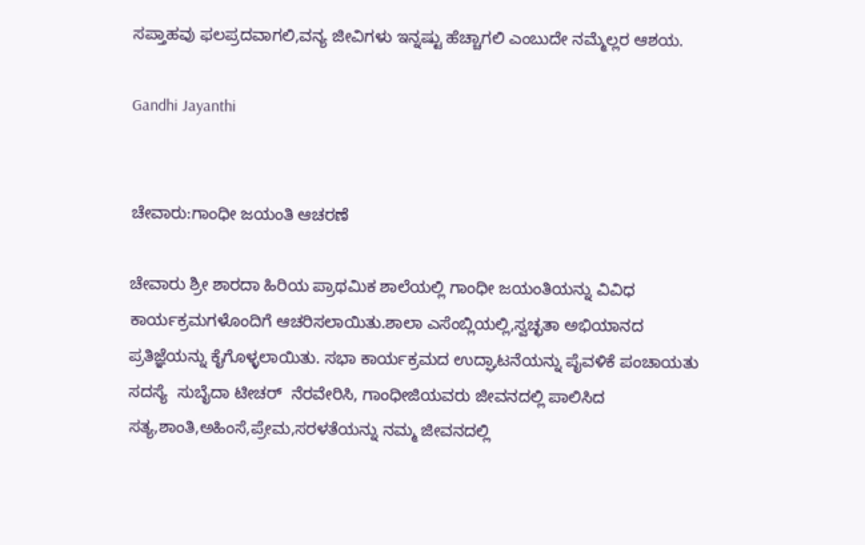ಸಪ್ತಾಹವು ಫಲಪ್ರದವಾಗಲಿ,ವನ್ಯ ಜೀವಿಗಳು ಇನ್ನಷ್ಟು ಹೆಚ್ಚಾಗಲಿ ಎಂಬುದೇ ನಮ್ಮೆಲ್ಲರ ಆಶಯ.

Gandhi Jayanthi


ಚೇವಾರು:ಗಾಂಧೀ ಜಯಂತಿ ಆಚರಣೆ

ಚೇವಾರು ಶ್ರೀ ಶಾರದಾ ಹಿರಿಯ ಪ್ರಾಥಮಿಕ ಶಾಲೆಯಲ್ಲಿ ಗಾಂಧೀ ಜಯಂತಿಯನ್ನು ವಿವಿಧ ಕಾರ್ಯಕ್ರಮಗಳೊಂದಿಗೆ ಆಚರಿಸಲಾಯಿತು.ಶಾಲಾ ಎಸೆಂಬ್ಲಿಯಲ್ಲಿ,ಸ್ವಚ್ಛತಾ ಅಭಿಯಾನದ ಪ್ರತಿಜ್ಞೆಯನ್ನು ಕೈಗೊಳ್ಳಲಾಯಿತು. ಸಭಾ ಕಾರ್ಯಕ್ರಮದ ಉದ್ಘಾಟನೆಯನ್ನು ಪೈವಳಿಕೆ ಪಂಚಾಯತು ಸದಸ್ಯೆ  ಸುಬೈದಾ ಟೀಚರ್  ನೆರವೇರಿಸಿ, ಗಾಂಧೀಜಿಯವರು ಜೀವನದಲ್ಲಿ ಪಾಲಿಸಿದ ಸತ್ಯ,ಶಾಂತಿ,ಅಹಿಂಸೆ,ಪ್ರೇಮ,ಸರಳತೆಯನ್ನು ನಮ್ಮ ಜೀವನದಲ್ಲಿ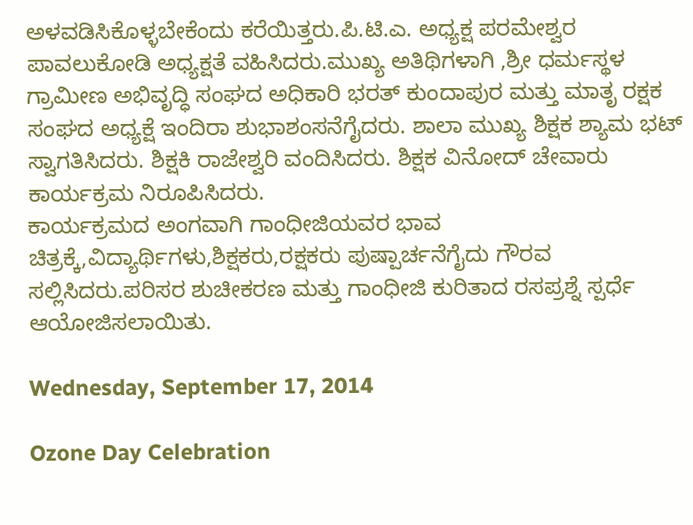ಅಳವಡಿಸಿಕೊಳ್ಳಬೇಕೆಂದು ಕರೆಯಿತ್ತರು.ಪಿ.ಟಿ.ಎ. ಅಧ್ಯಕ್ಷ ಪರಮೇಶ್ವರ ಪಾವಲುಕೋಡಿ ಅಧ್ಯಕ್ಷತೆ ವಹಿಸಿದರು.ಮುಖ್ಯ ಅತಿಥಿಗಳಾಗಿ ,ಶ್ರೀ ಧರ್ಮಸ್ಥಳ ಗ್ರಾಮೀಣ ಅಭಿವೃದ್ಧಿ ಸಂಘದ ಅಧಿಕಾರಿ ಭರತ್ ಕುಂದಾಪುರ ಮತ್ತು ಮಾತೃ ರಕ್ಷಕ ಸಂಘದ ಅಧ್ಯಕ್ಷೆ ಇಂದಿರಾ ಶುಭಾಶಂಸನೆಗೈದರು. ಶಾಲಾ ಮುಖ್ಯ ಶಿಕ್ಷಕ ಶ್ಯಾಮ ಭಟ್ ಸ್ವಾಗತಿಸಿದರು. ಶಿಕ್ಷಕಿ ರಾಜೇಶ್ವರಿ ವಂದಿಸಿದರು. ಶಿಕ್ಷಕ ವಿನೋದ್ ಚೇವಾರು ಕಾರ್ಯಕ್ರಮ ನಿರೂಪಿಸಿದರು.
ಕಾರ್ಯಕ್ರಮದ ಅಂಗವಾಗಿ ಗಾಂಧೀಜಿಯವರ ಭಾವ ಚಿತ್ರಕ್ಕೆ,ವಿದ್ಯಾರ್ಥಿಗಳು,ಶಿಕ್ಷಕರು,ರಕ್ಷಕರು ಪುಷ್ಪಾರ್ಚನೆಗೈದು ಗೌರವ ಸಲ್ಲಿಸಿದರು.ಪರಿಸರ ಶುಚೀಕರಣ ಮತ್ತು ಗಾಂಧೀಜಿ ಕುರಿತಾದ ರಸಪ್ರಶ್ನೆ ಸ್ಪರ್ಧೆ ಆಯೋಜಿಸಲಾಯಿತು.

Wednesday, September 17, 2014

Ozone Day Celebration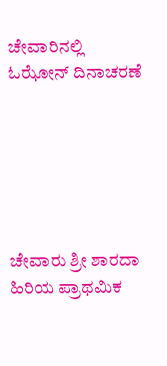ಚೇವಾರಿನಲ್ಲಿ ಓಝೋನ್ ದಿನಾಚರಣೆ






ಚೇವಾರು ಶ್ರೀ ಶಾರದಾ ಹಿರಿಯ ಪ್ರಾಥಮಿಕ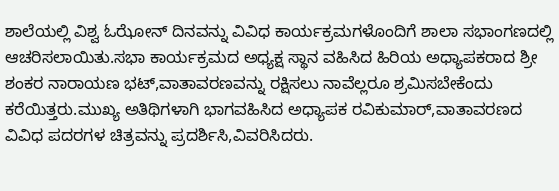ಶಾಲೆಯಲ್ಲಿ ವಿಶ್ವ ಓಝೋನ್ ದಿನವನ್ನು ವಿವಿಧ ಕಾರ್ಯಕ್ರಮಗಳೊಂದಿಗೆ ಶಾಲಾ ಸಭಾಂಗಣದಲ್ಲಿ ಆಚರಿಸಲಾಯಿತು.ಸಭಾ ಕಾರ್ಯಕ್ರಮದ ಅಧ್ಯಕ್ಷ ಸ್ಥಾನ ವಹಿಸಿದ ಹಿರಿಯ ಅಧ್ಯಾಪಕರಾದ ಶ್ರೀ ಶಂಕರ ನಾರಾಯಣ ಭಟ್,ವಾತಾವರಣವನ್ನು ರಕ್ಷಿಸಲು ನಾವೆಲ್ಲರೂ ಶ್ರಮಿಸಬೇಕೆಂದು ಕರೆಯಿತ್ತರು.ಮುಖ್ಯ ಅತಿಥಿಗಳಾಗಿ ಭಾಗವಹಿಸಿದ ಅಧ್ಯಾಪಕ ರವಿಕುಮಾರ್,ವಾತಾವರಣದ ವಿವಿಧ ಪದರಗಳ ಚಿತ್ರವನ್ನು ಪ್ರದರ್ಶಿಸಿ,ವಿವರಿಸಿದರು.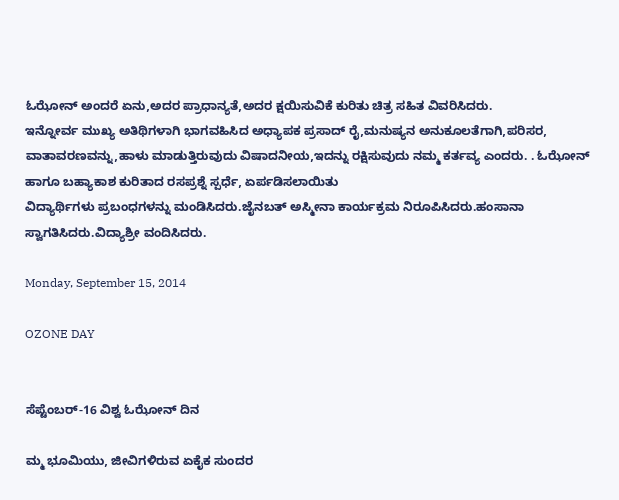ಓಝೋನ್ ಅಂದರೆ ಏನು,ಅದರ ಪ್ರಾಧಾನ್ಯತೆ,ಅದರ ಕ್ಷಯಿಸುವಿಕೆ ಕುರಿತು ಚಿತ್ರ ಸಹಿತ ವಿವರಿಸಿದರು.
ಇನ್ನೋರ್ವ ಮುಖ್ಯ ಅತಿಥಿಗಳಾಗಿ ಭಾಗವಹಿಸಿದ ಅಧ್ಯಾಪಕ ಪ್ರಸಾದ್ ರೈ,ಮನುಷ್ಯನ ಅನುಕೂಲತೆಗಾಗಿ,ಪರಿಸರ, ವಾತಾವರಣವನ್ನು,ಹಾಳು ಮಾಡುತ್ತಿರುವುದು ವಿಷಾದನೀಯ,ಇದನ್ನು ರಕ್ಷಿಸುವುದು ನಮ್ಮ ಕರ್ತವ್ಯ ಎಂದರು. . ಓಝೋನ್ ಹಾಗೂ ಬಹ್ಯಾಕಾಶ ಕುರಿತಾದ ರಸಪ್ರಶ್ನೆ ಸ್ಪರ್ಧೆ, ಏರ್ಪಡಿಸಲಾಯಿತು
ವಿದ್ಯಾರ್ಥಿಗಳು ಪ್ರಬಂಧಗಳನ್ನು ಮಂಡಿಸಿದರು.ಜೈನಬತ್ ಅಸ್ಮೀನಾ ಕಾರ್ಯಕ್ರಮ ನಿರೂಪಿಸಿದರು.ಹಂಸಾನಾ ಸ್ವಾಗತಿಸಿದರು.ವಿದ್ಯಾಶ್ರೀ ವಂದಿಸಿದರು.

Monday, September 15, 2014

OZONE DAY


ಸೆಪ್ಟೆಂಬರ್-16 ವಿಶ್ವ ಓಝೋನ್ ದಿನ

ಮ್ಮ ಭೂಮಿಯು, ಜೀವಿಗಳಿರುವ ಏಕೈಕ ಸುಂದರ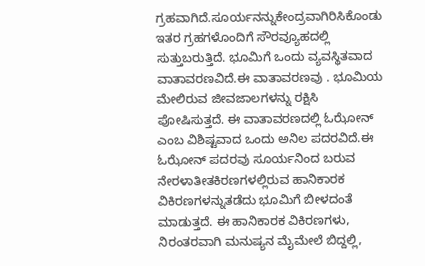ಗ್ರಹವಾಗಿದೆ.ಸೂರ್ಯನನ್ನುಕೇಂದ್ರವಾಗಿರಿಸಿಕೊಂಡು ಇತರ ಗ್ರಹಗಳೊಂದಿಗೆ ಸೌರವ್ಯೂಹದಲ್ಲಿ ಸುತ್ತುಬರುತ್ತಿದೆ. ಭೂಮಿಗೆ ಒಂದು ವ್ಯವಸ್ಥಿತವಾದ ವಾತಾವರಣವಿದೆ.ಈ ವಾತಾವರಣವು . ಭೂಮಿಯ ಮೇಲಿರುವ ಜೀವಜಾಲಗಳನ್ನು ರಕ್ಷಿಸಿ ಪೋಷಿಸುತ್ತದೆ. ಈ ವಾತಾವರಣದಲ್ಲಿ ಓಝೋನ್ ಎಂಬ ವಿಶಿಷ್ಟವಾದ ಒಂದು ಅನಿಲ ಪದರವಿದೆ.ಈ ಓಝೋನ್ ಪದರವು ಸೂರ್ಯನಿಂದ ಬರುವ ನೇರಳಾತೀತಕಿರಣಗಳಲ್ಲಿರುವ ಹಾನಿಕಾರಕ ವಿಕಿರಣಗಳನ್ನುತಡೆದು ಭೂಮಿಗೆ ಬೀಳದಂತೆ ಮಾಡುತ್ತದೆ. ಈ ಹಾನಿಕಾರಕ ವಿಕಿರಣಗಳು, ನಿರಂತರವಾಗಿ ಮನುಷ್ಯನ ಮೈಮೇಲೆ ಬಿದ್ದಲ್ಲಿ,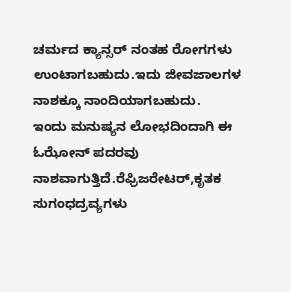ಚರ್ಮದ ಕ್ಯಾನ್ಸರ್ ನಂತಹ ರೋಗಗಳು ಉಂಟಾಗಬಹುದು.ಇದು ಜೀವಜಾಲಗಳ ನಾಶಕ್ಕೂ ನಾಂದಿಯಾಗಬಹುದು.                                           ಇಂದು ಮನುಷ್ಯನ ಲೋಭದಿಂದಾಗಿ ಈ ಓಝೋನ್ ಪದರವು ನಾಶವಾಗುತ್ತಿದೆ.ರೆಫ್ರಿಜರೇಟರ್,ಕೃತಕ ಸುಗಂಧದ್ರವ್ಯಗಳು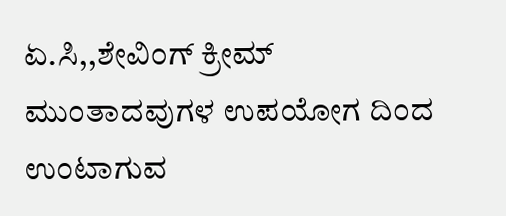ಏ.ಸಿ,,ಶೇವಿಂಗ್ ಕ್ರೀಮ್ ಮುಂತಾದವುಗಳ ಉಪಯೋಗ ದಿಂದ ಉಂಟಾಗುವ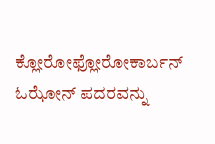ಕ್ಲೋರೋಫ್ಲೋರೋಕಾರ್ಬನ್ ಓಝೋನ್ ಪದರವನ್ನು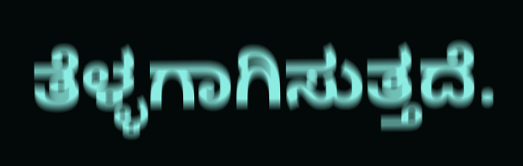ತೆಳ್ಳಗಾಗಿಸುತ್ತದೆ.